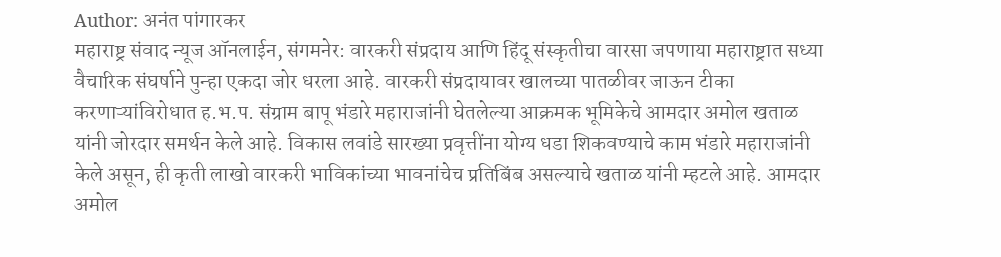Author: अनंत पांगारकर
महाराष्ट्र संवाद न्यूज ऑनलाईन, संगमनेर: वारकरी संप्रदाय आणि हिंदू संस्कृतीचा वारसा जपणाया महाराष्ट्रात सध्या वैचारिक संघर्षाने पुन्हा एकदा जोर धरला आहे. वारकरी संप्रदायावर खालच्या पातळीवर जाऊन टीका करणाऱ्यांविरोधात ह.भ.प. संग्राम बापू भंडारे महाराजांनी घेतलेल्या आक्रमक भूमिकेचे आमदार अमोल खताळ यांनी जोरदार समर्थन केले आहे. विकास लवांडे सारख्या प्रवृत्तींना योग्य धडा शिकवण्याचे काम भंडारे महाराजांनी केले असून, ही कृती लाखो वारकरी भाविकांच्या भावनांचेच प्रतिबिंब असल्याचे खताळ यांनी म्हटले आहे. आमदार अमोल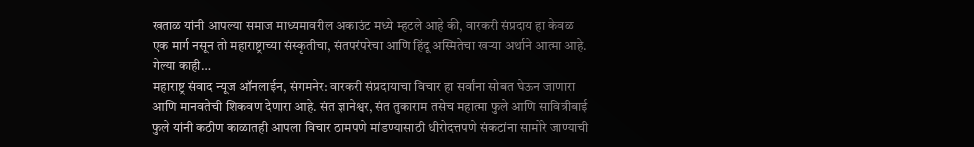खताळ यांनी आपल्या समाज माध्यमावरील अकाउंट मध्ये म्हटले आहे की, वारकरी संप्रदाय हा केवळ एक मार्ग नसून तो महाराष्ट्राच्या संस्कृतीचा, संतपरंपरेचा आणि हिंदू अस्मितेचा खऱ्या अर्थाने आत्मा आहे. गेल्या काही…
महाराष्ट्र संवाद न्यूज ऑनलाईन, संगमनेर: वारकरी संप्रदायाचा विचार हा सर्वांना सोबत घेऊन जाणारा आणि मानवतेची शिकवण देणारा आहे. संत ज्ञानेश्वर, संत तुकाराम तसेच महात्मा फुले आणि सावित्रीबाई फुले यांनी कठीण काळातही आपला विचार ठामपणे मांडण्यासाठी धीरोदत्तपणे संकटांना सामोरे जाण्याची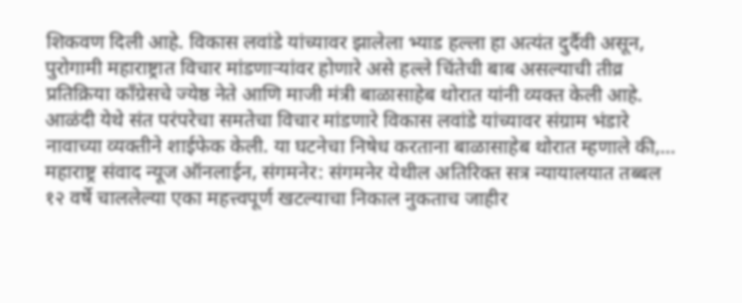शिकवण दिली आहे. विकास लवांडे यांच्यावर झालेला भ्याड हल्ला हा अत्यंत दुर्दैवी असून, पुरोगामी महाराष्ट्रात विचार मांडणाऱ्यांवर होणारे असे हल्ले चिंतेची बाब असल्याची तीव्र प्रतिक्रिया काँग्रेसचे ज्येष्ठ नेते आणि माजी मंत्री बाळासाहेब थोरात यांनी व्यक्त केली आहे. आळंदी येथे संत परंपरेचा समतेचा विचार मांडणारे विकास लवांडे यांच्यावर संग्राम भंडारे नावाच्या व्यक्तीने शाईफेक केली. या घटनेचा निषेध करताना बाळासाहेब थोरात म्हणाले की,…
महाराष्ट्र संवाद न्यूज ऑनलाईन, संगमनेर: संगमनेर येथील अतिरिक्त सत्र न्यायालयात तब्बल १२ वर्षे चाललेल्या एका महत्त्वपूर्ण खटल्याचा निकाल नुकताच जाहीर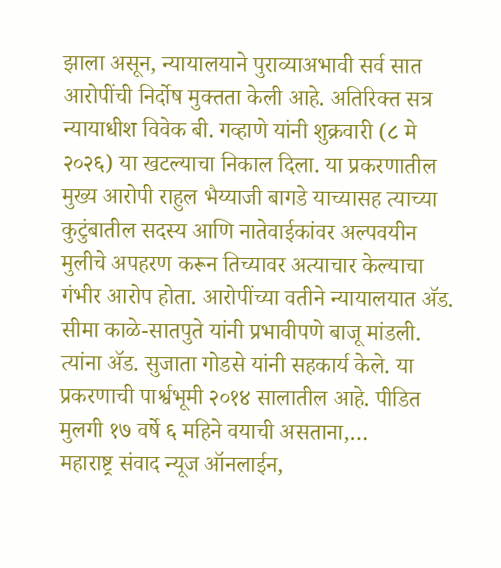झाला असून, न्यायालयाने पुराव्याअभावी सर्व सात आरोपींची निर्दोष मुक्तता केली आहे. अतिरिक्त सत्र न्यायाधीश विवेक बी. गव्हाणे यांनी शुक्रवारी (८ मे २०२६) या खटल्याचा निकाल दिला. या प्रकरणातील मुख्य आरोपी राहुल भैय्याजी बागडे याच्यासह त्याच्या कुटुंबातील सदस्य आणि नातेवाईकांवर अल्पवयीन मुलीचे अपहरण करून तिच्यावर अत्याचार केल्याचा गंभीर आरोप होता. आरोपींच्या वतीने न्यायालयात ॲड. सीमा काळे-सातपुते यांनी प्रभावीपणे बाजू मांडली. त्यांना ॲड. सुजाता गोडसे यांनी सहकार्य केले. या प्रकरणाची पार्श्वभूमी २०१४ सालातील आहे. पीडित मुलगी १७ वर्षे ६ महिने वयाची असताना,…
महाराष्ट्र संवाद न्यूज ऑनलाईन,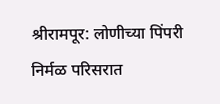श्रीरामपूर: लोणीच्या पिंपरी निर्मळ परिसरात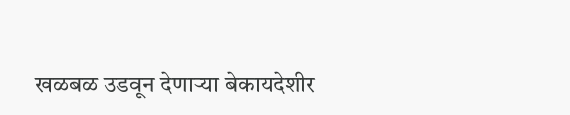खळबळ उडवून देणाऱ्या बेकायदेशीर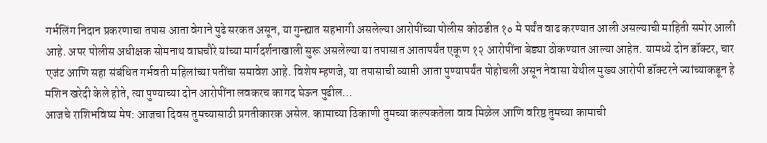गर्भलिंग निदान प्रकरणाचा तपास आता वेगाने पुढे सरकत असून, या गुन्ह्यात सहभागी असलेल्या आरोपींच्या पोलीस कोठडीत १० मे पर्यंत वाढ करण्यात आली असल्याची माहिती समोर आली आहे. अपर पोलीस अधीक्षक सोमनाथ वाघचौरे यांच्या मार्गदर्शनाखाली सुरू असलेल्या या तपासात आतापर्यंत एकूण १२ आरोपींना बेड्या ठोकण्यात आल्या आहेत. यामध्ये दोन डॉक्टर, चार एजंट आणि सहा संबंधित गर्भवती महिलांच्या पतींचा समावेश आहे. विशेष म्हणजे, या तपासाची व्याप्ती आता पुण्यापर्यंत पोहोचली असून नेवासा येथील मुख्य आरोपी डॉक्टरने ज्यांच्याकडून हे मशिन खरेदी केले होते, त्या पुण्याच्या दोन आरोपींना लवकरच कागद घेऊन पुढील…
आजचे राशिभविष्य मेष: आजचा दिवस तुमच्यासाठी प्रगतीकारक असेल. कामाच्या ठिकाणी तुमच्या कल्पकतेला वाव मिळेल आणि वरिष्ठ तुमच्या कामाची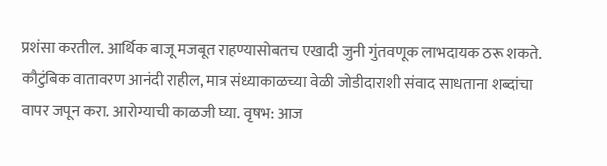प्रशंसा करतील. आर्थिक बाजू मजबूत राहण्यासोबतच एखादी जुनी गुंतवणूक लाभदायक ठरू शकते. कौटुंबिक वातावरण आनंदी राहील, मात्र संध्याकाळच्या वेळी जोडीदाराशी संवाद साधताना शब्दांचा वापर जपून करा. आरोग्याची काळजी घ्या. वृषभ: आज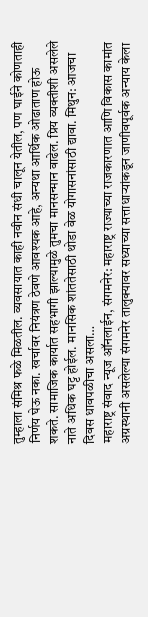तुम्हाला संमिश्र फळे मिळतील. व्यवसायात काही नवीन संधी चालून येतील, पण घाईने कोणताही निर्णय घेऊ नका. खर्चावर नियंत्रण ठेवणे आवश्यक आहे, अन्यथा आर्थिक ओढाताण होऊ शकते. सामाजिक कार्यात सहभागी झाल्यामुळे तुमचा मानसन्मान वाढेल. प्रिय व्यक्तीशी असलेले नाते अधिक घट्ट होईल. मानसिक शांततेसाठी थोडा वेळ योगासनांसाठी द्यावा. मिथुन: आजचा दिवस धावपळीचा असला…
महाराष्ट्र संवाद न्यूज ऑनलाईन, संगमनेर: महाराष्ट्र राज्याच्या राजकारणात आणि विकास कामांत अग्रस्थानी असलेल्या संगमनेर तालुक्यावर सध्याच्या सत्ताधाऱ्यांकडून जाणीवपूर्वक अन्याय केला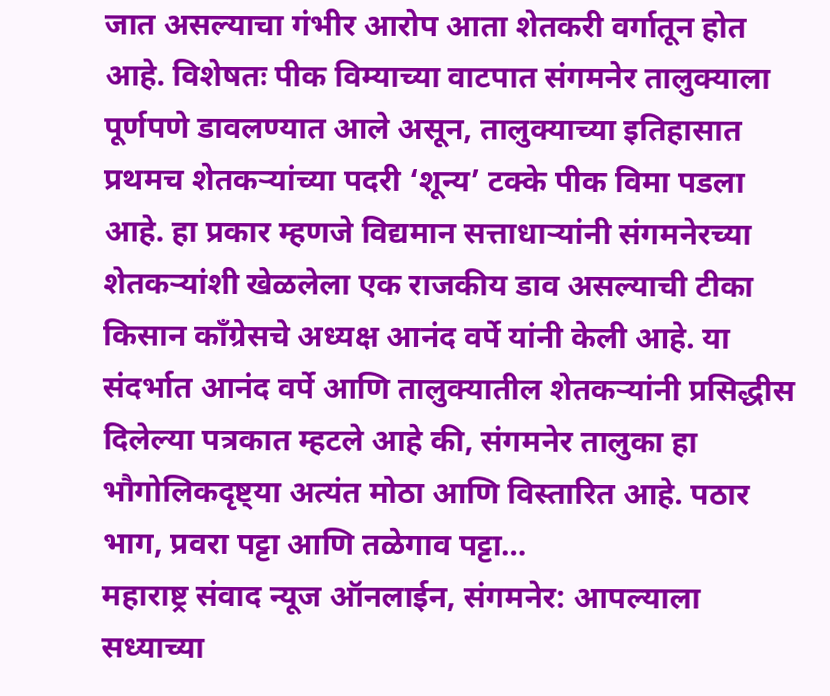जात असल्याचा गंभीर आरोप आता शेतकरी वर्गातून होत आहे. विशेषतः पीक विम्याच्या वाटपात संगमनेर तालुक्याला पूर्णपणे डावलण्यात आले असून, तालुक्याच्या इतिहासात प्रथमच शेतकऱ्यांच्या पदरी ‘शून्य’ टक्के पीक विमा पडला आहे. हा प्रकार म्हणजे विद्यमान सत्ताधाऱ्यांनी संगमनेरच्या शेतकऱ्यांशी खेळलेला एक राजकीय डाव असल्याची टीका किसान काँग्रेसचे अध्यक्ष आनंद वर्पे यांनी केली आहे. या संदर्भात आनंद वर्पे आणि तालुक्यातील शेतकऱ्यांनी प्रसिद्धीस दिलेल्या पत्रकात म्हटले आहे की, संगमनेर तालुका हा भौगोलिकदृष्ट्या अत्यंत मोठा आणि विस्तारित आहे. पठार भाग, प्रवरा पट्टा आणि तळेगाव पट्टा…
महाराष्ट्र संवाद न्यूज ऑनलाईन, संगमनेर: आपल्याला सध्याच्या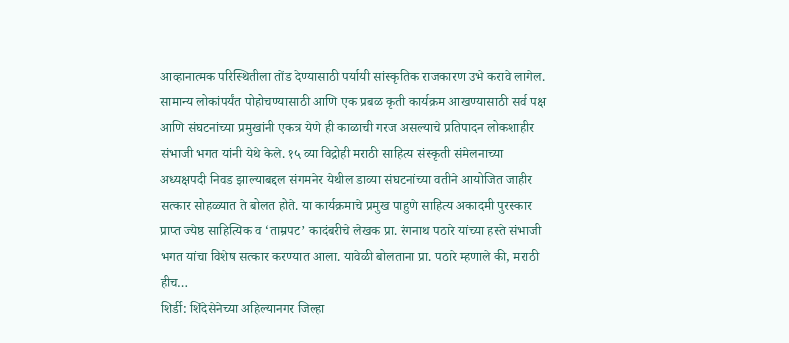आव्हानात्मक परिस्थितीला तोंड देण्यासाठी पर्यायी सांस्कृतिक राजकारण उभे करावे लागेल. सामान्य लोकांपर्यंत पोहोचण्यासाठी आणि एक प्रबळ कृती कार्यक्रम आखण्यासाठी सर्व पक्ष आणि संघटनांच्या प्रमुखांनी एकत्र येणे ही काळाची गरज असल्याचे प्रतिपादन लोकशाहीर संभाजी भगत यांनी येथे केले. १५ व्या विद्रोही मराठी साहित्य संस्कृती संमेलनाच्या अध्यक्षपदी निवड झाल्याबद्दल संगमनेर येथील डाव्या संघटनांच्या वतीने आयोजित जाहीर सत्कार सोहळ्यात ते बोलत होते. या कार्यक्रमाचे प्रमुख पाहुणे साहित्य अकादमी पुरस्कार प्राप्त ज्येष्ठ साहित्यिक व ‘ताम्रपट’ कादंबरीचे लेखक प्रा. रंगनाथ पठारे यांच्या हस्ते संभाजी भगत यांचा विशेष सत्कार करण्यात आला. यावेळी बोलताना प्रा. पठारे म्हणाले की, मराठी हीच…
शिर्डी: शिंदेसेनेच्या अहिल्यानगर जिल्हा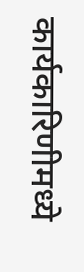कार्यकारिणीमध्ये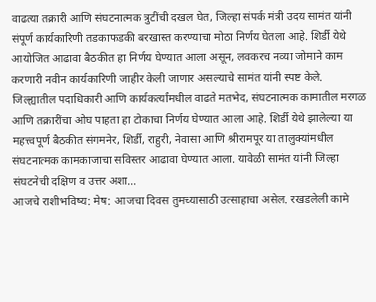वाढत्या तक्रारी आणि संघटनात्मक त्रुटींची दखल घेत, जिल्हा संपर्क मंत्री उदय सामंत यांनी संपूर्ण कार्यकारिणी तडकाफडकी बरखास्त करण्याचा मोठा निर्णय घेतला आहे. शिर्डी येथे आयोजित आढावा बैठकीत हा निर्णय घेण्यात आला असून, लवकरच नव्या जोमाने काम करणारी नवीन कार्यकारिणी जाहीर केली जाणार असल्याचे सामंत यांनी स्पष्ट केले. जिल्ह्यातील पदाधिकारी आणि कार्यकर्त्यांमधील वाढते मतभेद, संघटनात्मक कामातील मरगळ आणि तक्रारींचा ओघ पाहता हा टोकाचा निर्णय घेण्यात आला आहे. शिर्डी येथे झालेल्या या महत्त्वपूर्ण बैठकीत संगमनेर, शिर्डी, राहुरी, नेवासा आणि श्रीरामपूर या तालुक्यांमधील संघटनात्मक कामकाजाचा सविस्तर आढावा घेण्यात आला. यावेळी सामंत यांनी जिल्हा संघटनेची दक्षिण व उत्तर अशा…
आजचे राशीभविष्य: मेष: आजचा दिवस तुमच्यासाठी उत्साहाचा असेल. रखडलेली कामे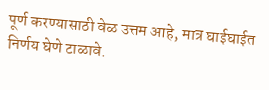पूर्ण करण्यासाठी वेळ उत्तम आहे, मात्र घाईघाईत निर्णय घेणे टाळावे.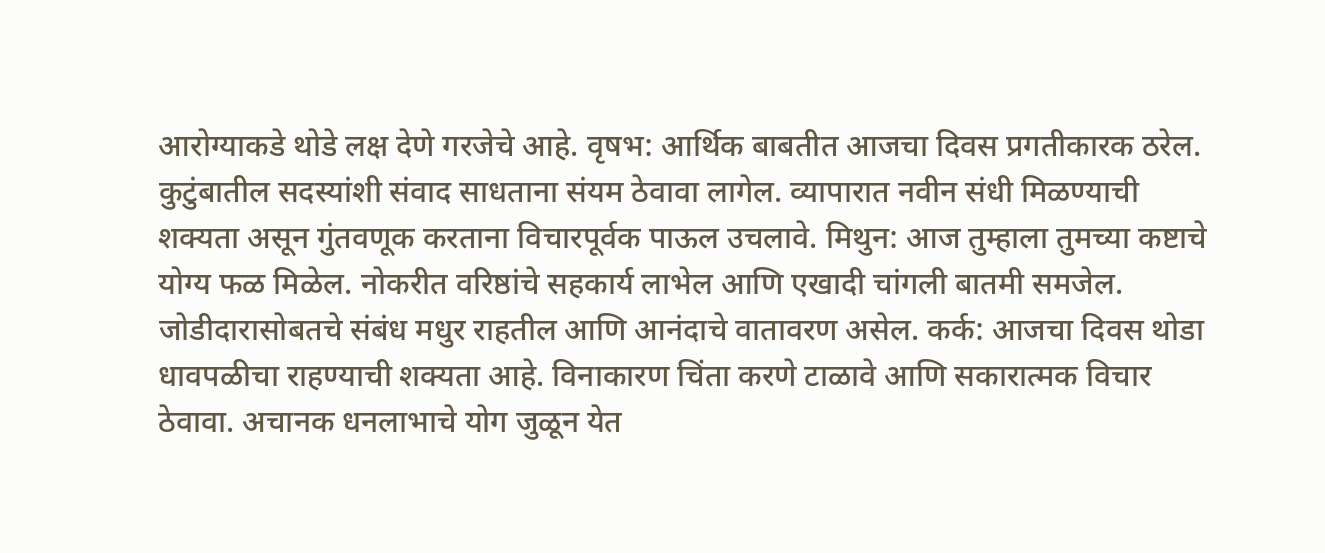आरोग्याकडे थोडे लक्ष देणे गरजेचे आहे. वृषभ: आर्थिक बाबतीत आजचा दिवस प्रगतीकारक ठरेल. कुटुंबातील सदस्यांशी संवाद साधताना संयम ठेवावा लागेल. व्यापारात नवीन संधी मिळण्याची शक्यता असून गुंतवणूक करताना विचारपूर्वक पाऊल उचलावे. मिथुन: आज तुम्हाला तुमच्या कष्टाचे योग्य फळ मिळेल. नोकरीत वरिष्ठांचे सहकार्य लाभेल आणि एखादी चांगली बातमी समजेल. जोडीदारासोबतचे संबंध मधुर राहतील आणि आनंदाचे वातावरण असेल. कर्क: आजचा दिवस थोडा धावपळीचा राहण्याची शक्यता आहे. विनाकारण चिंता करणे टाळावे आणि सकारात्मक विचार ठेवावा. अचानक धनलाभाचे योग जुळून येत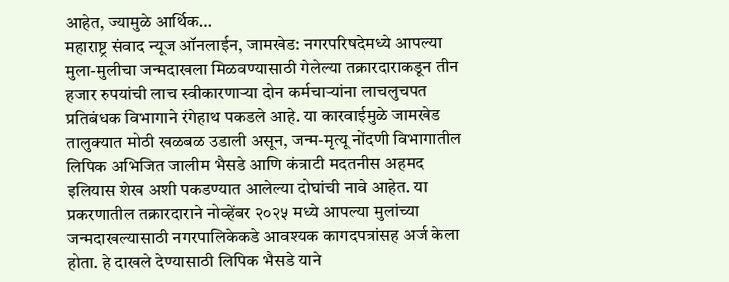आहेत, ज्यामुळे आर्थिक…
महाराष्ट्र संवाद न्यूज ऑनलाईन, जामखेड: नगरपरिषदेमध्ये आपल्या मुला-मुलीचा जन्मदाखला मिळवण्यासाठी गेलेल्या तक्रारदाराकडून तीन हजार रुपयांची लाच स्वीकारणाऱ्या दोन कर्मचाऱ्यांना लाचलुचपत प्रतिबंधक विभागाने रंगेहाथ पकडले आहे. या कारवाईमुळे जामखेड तालुक्यात मोठी खळबळ उडाली असून, जन्म-मृत्यू नोंदणी विभागातील लिपिक अभिजित जालीम भैसडे आणि कंत्राटी मदतनीस अहमद इलियास शेख अशी पकडण्यात आलेल्या दोघांची नावे आहेत. या प्रकरणातील तक्रारदाराने नोव्हेंबर २०२५ मध्ये आपल्या मुलांच्या जन्मदाखल्यासाठी नगरपालिकेकडे आवश्यक कागदपत्रांसह अर्ज केला होता. हे दाखले देण्यासाठी लिपिक भैसडे याने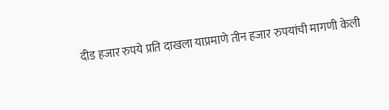दीड हजार रुपये प्रति दाखला याप्रमाणे तीन हजार रुपयांची मागणी केली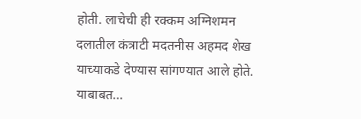होती. लाचेची ही रक्कम अग्निशमन दलातील कंत्राटी मदतनीस अहमद शेख याच्याकडे देण्यास सांगण्यात आले होते. याबाबत…